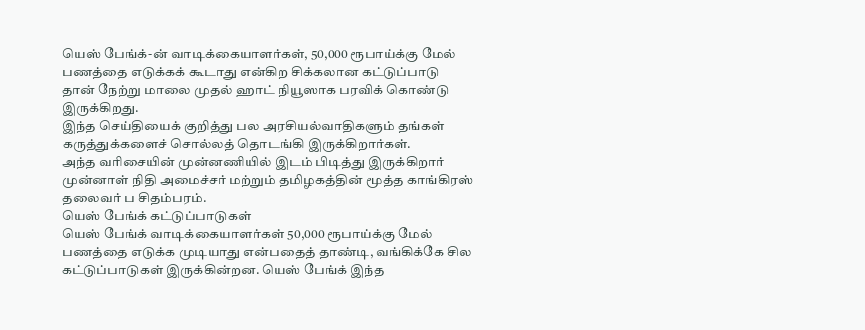யெஸ் பேங்க்-ன் வாடிக்கையாளர்கள், 50,000 ரூபாய்க்கு மேல் பணத்தை எடுக்கக் கூடாது என்கிற சிக்கலான கட்டுப்பாடு தான் நேற்று மாலை முதல் ஹாட் நியூஸாக பரவிக் கொண்டு இருக்கிறது.
இந்த செய்தியைக் குறித்து பல அரசியல்வாதிகளும் தங்கள் கருத்துக்களைச் சொல்லத் தொடங்கி இருக்கிறார்கள்.
அந்த வரிசையின் முன்னணியில் இடம் பிடித்து இருக்கிறார் முன்னாள் நிதி அமைச்சர் மற்றும் தமிழகத்தின் மூத்த காங்கிரஸ் தலைவர் ப சிதம்பரம்.
யெஸ் பேங்க் கட்டுப்பாடுகள்
யெஸ் பேங்க் வாடிக்கையாளர்கள் 50,000 ரூபாய்க்கு மேல் பணத்தை எடுக்க முடியாது என்பதைத் தாண்டி, வங்கிக்கே சில கட்டுப்பாடுகள் இருக்கின்றன. யெஸ் பேங்க் இந்த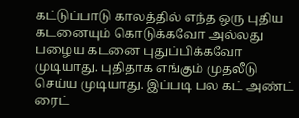கட்டுப்பாடு காலத்தில் எந்த ஒரு புதிய கடனையும் கொடுக்கவோ அல்லது பழைய கடனை புதுப்பிக்கவோ முடியாது. புதிதாக எங்கும் முதலீடு செய்ய முடியாது. இப்படி பல கட் அண்ட் ரைட்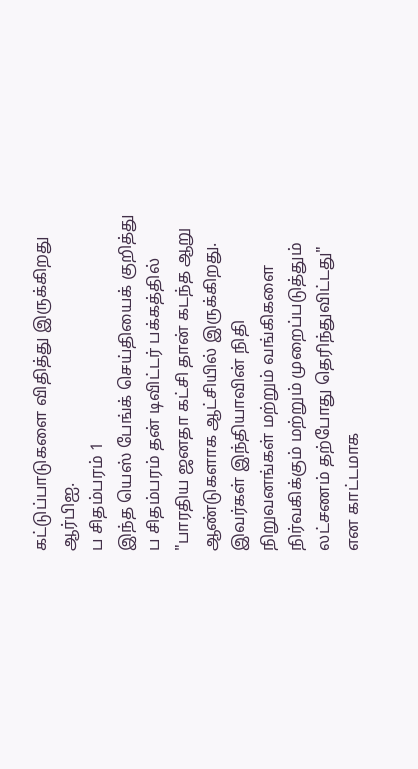கட்டுப்பாடுகளை விதித்து இருக்கிறது ஆர்பிஐ.
ப சிதம்பரம் 1
இந்த யெஸ் பேங்க் செய்தியைக் குறித்து ப சிதம்பரம் தன் டிவிட்டர் பக்கத்தில் "பாரதிய ஜனதா கட்சி தான் கடந்த ஆறு ஆண்டுகளாக ஆட்சியில் இருக்கிறது. இவர்கள் இந்தியாவின் நிதி நிறுவனங்கள் மற்றும் வங்கிகளை நிர்வகிக்கும் மற்றும் முறைப்படுத்தும் லட்சணம் தற்போது தெரிந்துவிட்டது" என காட்டமாக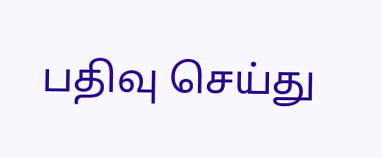பதிவு செய்து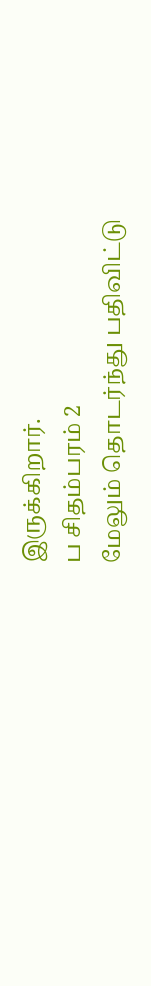இருக்கிறார்.
ப சிதம்பரம் 2
மேலும் தொடர்ந்து பதிவிட்டு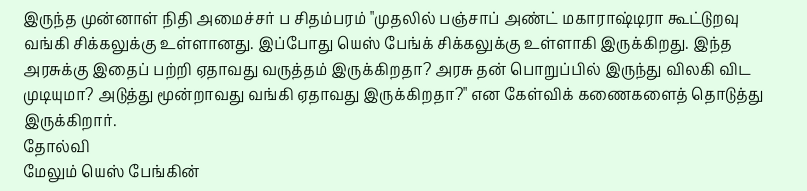இருந்த முன்னாள் நிதி அமைச்சர் ப சிதம்பரம் "முதலில் பஞ்சாப் அண்ட் மகாராஷ்டிரா கூட்டுறவு வங்கி சிக்கலுக்கு உள்ளானது. இப்போது யெஸ் பேங்க் சிக்கலுக்கு உள்ளாகி இருக்கிறது. இந்த அரசுக்கு இதைப் பற்றி ஏதாவது வருத்தம் இருக்கிறதா? அரசு தன் பொறுப்பில் இருந்து விலகி விட முடியுமா? அடுத்து மூன்றாவது வங்கி ஏதாவது இருக்கிறதா?" என கேள்விக் கணைகளைத் தொடுத்து இருக்கிறார்.
தோல்வி
மேலும் யெஸ் பேங்கின்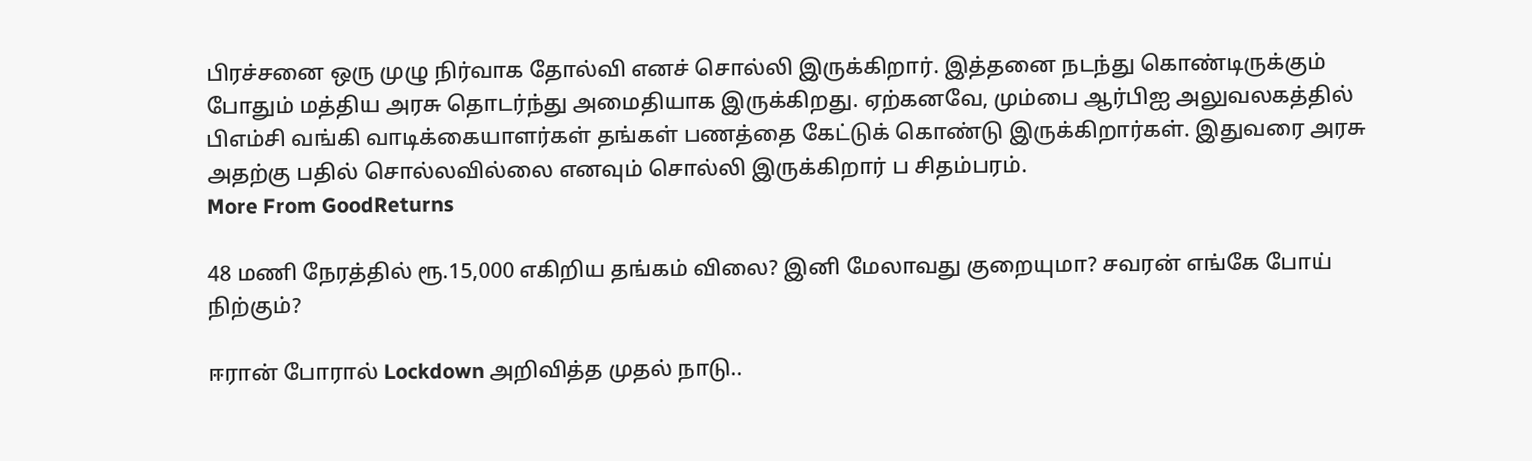பிரச்சனை ஒரு முழு நிர்வாக தோல்வி எனச் சொல்லி இருக்கிறார். இத்தனை நடந்து கொண்டிருக்கும் போதும் மத்திய அரசு தொடர்ந்து அமைதியாக இருக்கிறது. ஏற்கனவே, மும்பை ஆர்பிஐ அலுவலகத்தில் பிஎம்சி வங்கி வாடிக்கையாளர்கள் தங்கள் பணத்தை கேட்டுக் கொண்டு இருக்கிறார்கள். இதுவரை அரசு அதற்கு பதில் சொல்லவில்லை எனவும் சொல்லி இருக்கிறார் ப சிதம்பரம்.
More From GoodReturns

48 மணி நேரத்தில் ரூ.15,000 எகிறிய தங்கம் விலை? இனி மேலாவது குறையுமா? சவரன் எங்கே போய் நிற்கும்?

ஈரான் போரால் Lockdown அறிவித்த முதல் நாடு..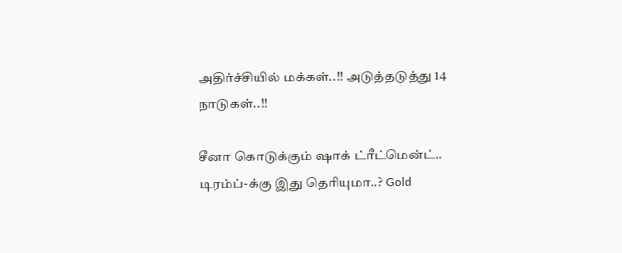அதிர்ச்சியில் மக்கள்..!! அடுத்தடுத்து 14 நாடுகள்..!!

சீனா கொடுக்கும் ஷாக் ட்ரீட்மென்ட்.. டிரம்ப்-க்கு இது தெரியுமா..? Gold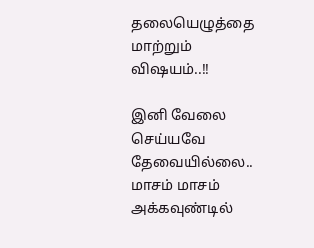தலையெழுத்தை மாற்றும் விஷயம்..!!

இனி வேலை செய்யவே தேவையில்லை.. மாசம் மாசம் அக்கவுண்டில்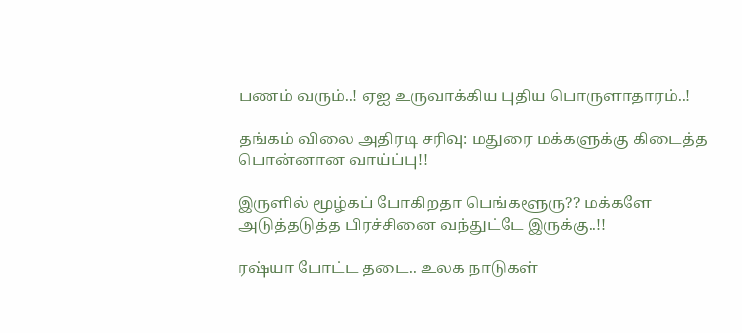பணம் வரும்..! ஏஐ உருவாக்கிய புதிய பொருளாதாரம்..!

தங்கம் விலை அதிரடி சரிவு: மதுரை மக்களுக்கு கிடைத்த பொன்னான வாய்ப்பு!!

இருளில் மூழ்கப் போகிறதா பெங்களூரு?? மக்களே அடுத்தடுத்த பிரச்சினை வந்துட்டே இருக்கு..!!

ரஷ்யா போட்ட தடை.. உலக நாடுகள்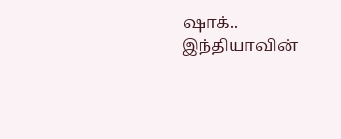ஷாக்.. இந்தியாவின்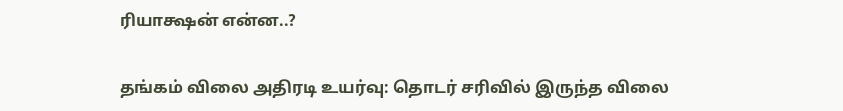ரியாக்ஷன் என்ன..?

தங்கம் விலை அதிரடி உயர்வு: தொடர் சரிவில் இருந்த விலை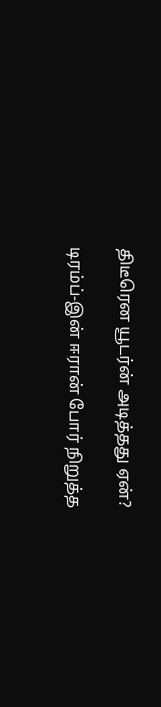திடீரென யூடர்ன் அடித்தது ஏன்?

டிரம்ப்-இன் ஈரான் போர் நிறுத்த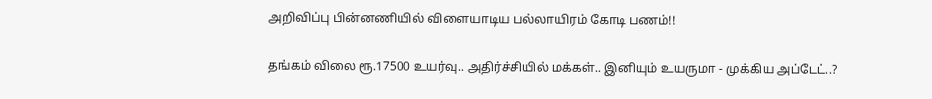அறிவிப்பு பின்னணியில் விளையாடிய பல்லாயிரம் கோடி பணம்!!

தங்கம் விலை ரூ.17500 உயர்வு.. அதிர்ச்சியில் மக்கள்.. இனியும் உயருமா - முக்கிய அப்டேட்..?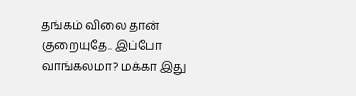தங்கம் விலை தான் குறையுதே.. இப்போ வாங்கலமா? மக்கா இது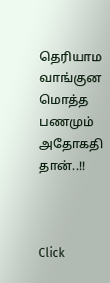தெரியாம வாங்குன மொத்த பணமும் அதோகதி தான்..!!



Click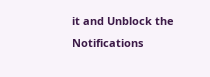it and Unblock the Notifications